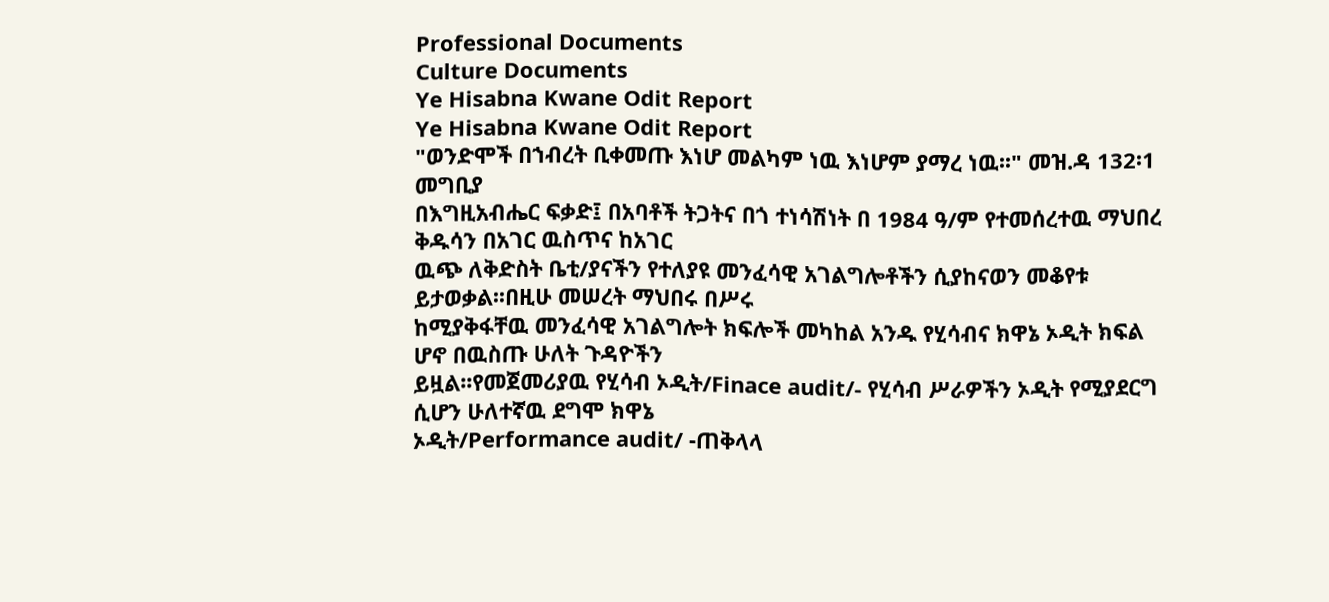Professional Documents
Culture Documents
Ye Hisabna Kwane Odit Report
Ye Hisabna Kwane Odit Report
"ወንድሞች በኀብረት ቢቀመጡ እነሆ መልካም ነዉ እነሆም ያማረ ነዉ፡፡" መዝ.ዳ 132፡1
መግቢያ
በእግዚአብሔር ፍቃድ፤ በአባቶች ትጋትና በጎ ተነሳሽነት በ 1984 ዓ/ም የተመሰረተዉ ማህበረ ቅዱሳን በአገር ዉስጥና ከአገር
ዉጭ ለቅድስት ቤቲ/ያናችን የተለያዩ መንፈሳዊ አገልግሎቶችን ሲያከናወን መቆየቱ ይታወቃል፡፡በዚሁ መሠረት ማህበሩ በሥሩ
ከሚያቅፋቸዉ መንፈሳዊ አገልግሎት ክፍሎች መካከል አንዱ የሂሳብና ክዋኔ ኦዲት ክፍል ሆኖ በዉስጡ ሁለት ጉዳዮችን
ይዟል፡፡የመጀመሪያዉ የሂሳብ ኦዲት/Finace audit/- የሂሳብ ሥራዎችን ኦዲት የሚያደርግ ሲሆን ሁለተኛዉ ደግሞ ክዋኔ
ኦዲት/Performance audit/ -ጠቅላላ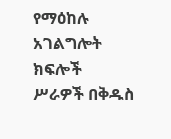የማዕከሉ አገልግሎት ክፍሎች ሥራዎች በቅዱስ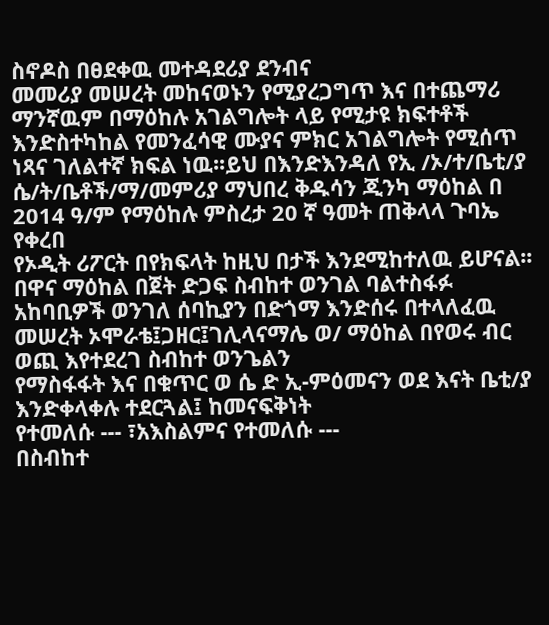ስኖዶስ በፀደቀዉ መተዳደሪያ ደንብና
መመሪያ መሠረት መከናወኑን የሚያረጋግጥ እና በተጨማሪ ማንኛዉም በማዕከሉ አገልግሎት ላይ የሚታዩ ክፍተቶች
እንድስተካከል የመንፈሳዊ ሙያና ምክር አገልግሎት የሚሰጥ ነጻና ገለልተኛ ክፍል ነዉ፡፡ይህ በእንድእንዳለ የኢ /ኦ/ተ/ቤቲ/ያ
ሴ/ት/ቤቶች/ማ/መምሪያ ማህበረ ቅዱሳን ጂንካ ማዕከል በ 2014 ዓ/ም የማዕከሉ ምስረታ 20 ኛ ዓመት ጠቅላላ ጉባኤ የቀረበ
የኦዲት ሪፖርት በየክፍላት ከዚህ በታች እንደሚከተለዉ ይሆናል፡፡
በዋና ማዕከል በጀት ድጋፍ ስብከተ ወንገል ባልተስፋፉ አከባቢዎች ወንገለ ሰባኪያን በድጎማ እንድሰሩ በተላለፈዉ
መሠረት ኦሞራቴ፤ጋዘር፤ገሊላናማሌ ወ/ ማዕከል በየወሩ ብር ወጪ እየተደረገ ስብከተ ወንጌልን
የማስፋፋት እና በቁጥር ወ ሴ ድ ኢ-ምዕመናን ወደ እናት ቤቲ/ያ እንድቀላቀሉ ተደርጓል፤ ከመናፍቅነት
የተመለሱ --- ፣አእስልምና የተመለሱ ---
በስብከተ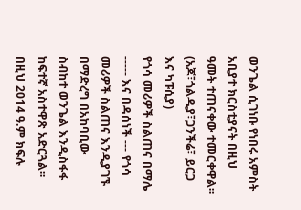ወንጌል ሲገነቡ የነበሩ አምስት አቢያተ ክርስቲያናት በዚህ ዓመት ተጠናቀው ተመርቀዋል፡፡
(አጆ፣ጎልዲያ፣ጋንችሬ፣ ይርጋ እና ካፑሲያ)
የጎሳ መሪዎች ስልጠና በማሌ ----- እና በዳሰነች --- የጎሳ መሪዎች ስልጠና እንዲያገኙ በማድረግ በአከባቢው
ስብከተ ወንጌል እንዲስፋፋ ከፍተኛ አስተዋጽ አድርጓል፡፡
በዚህ 2014 ዓ.ም ክፍሉ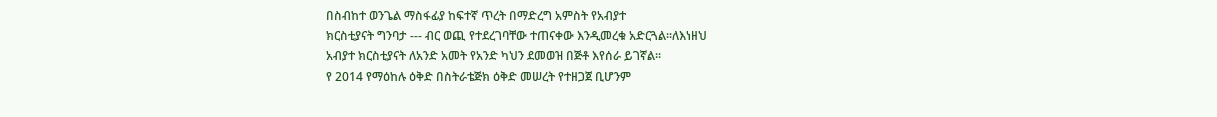በስብከተ ወንጌል ማስፋፊያ ከፍተኛ ጥረት በማድረግ አምስት የአብያተ
ክርስቲያናት ግንባታ --- ብር ወጪ የተደረገባቸው ተጠናቀው እንዲመረቁ አድርጓል፡፡ለእነዘህ
አብያተ ክርስቲያናት ለአንድ አመት የአንድ ካህን ደመወዝ በጅቶ እየሰራ ይገኛል፡፡
የ 2014 የማዕከሉ ዕቅድ በስትራቴጅክ ዕቅድ መሠረት የተዘጋጀ ቢሆንም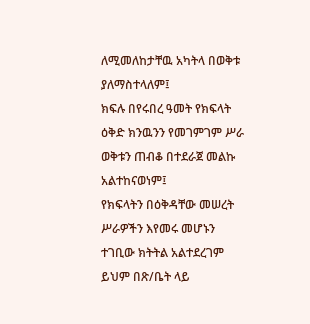ለሚመለከታቸዉ አካትላ በወቅቱ
ያለማስተላለም፤
ክፍሉ በየሩበረ ዓመት የክፍላት ዕቅድ ክንዉንን የመገምገም ሥራ ወቅቱን ጠብቆ በተደራጀ መልኩ አልተከናወነም፤
የክፍላትን በዕቅዳቸው መሠረት ሥራዎችን እየመሩ መሆኑን ተገቢው ክትትል አልተደረገም ይህም በጽ/ቤት ላይ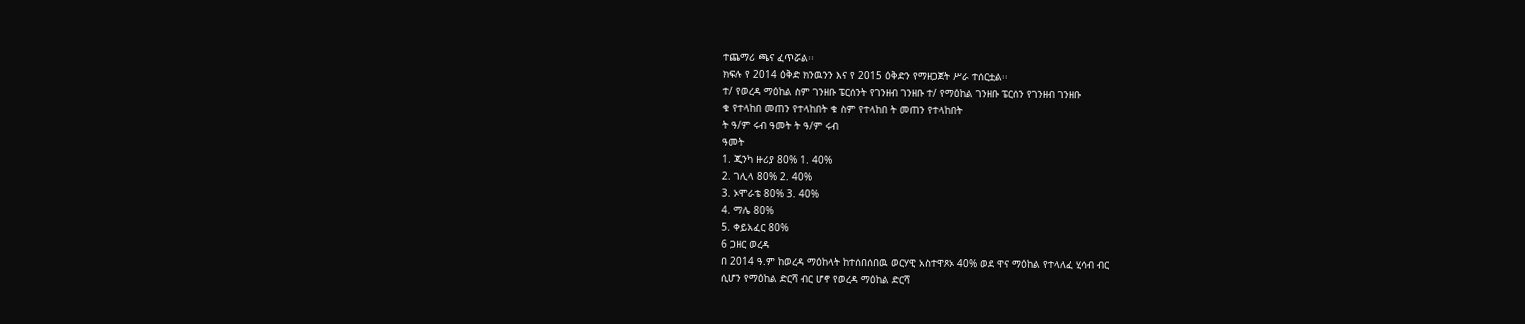ተጨማሪ ጫና ፈጥሯል፡፡
ክፍሉ የ 2014 ዕቅድ ክንዉንን እና የ 2015 ዕቅድን የማዘጋጀት ሥራ ተሰርቷል፡፡
ተ/ የወረዳ ማዕከል ስም ገንዘቡ ፔርሰንት የገንዘብ ገንዘቡ ተ/ የማዕከል ገንዘቡ ፔርሰን የገንዘብ ገንዘቡ
ቁ የተላከበ መጠን የተላከበት ቁ ስም የተላከበ ት መጠን የተላከበት
ት ዓ/ም ሩብ ዓመት ት ዓ/ም ሩብ
ዓመት
1. ጂንካ ዙሪያ 80% 1. 40%
2. ገሊላ 80% 2. 40%
3. ኦሞራቴ 80% 3. 40%
4. ማሌ 80%
5. ቀይአፈር 80%
6 ጋዘር ወረዳ
በ 2014 ዓ.ም ከወረዳ ማዕከላት ከተሰበሰበዉ ወርሃዊ አስተዋጾኦ 40% ወደ ዋና ማዕከል የተላለፈ ሂሳብ ብር
ሲሆን የማዕከል ድርሻ ብር ሆኖ የወረዳ ማዕከል ድርሻ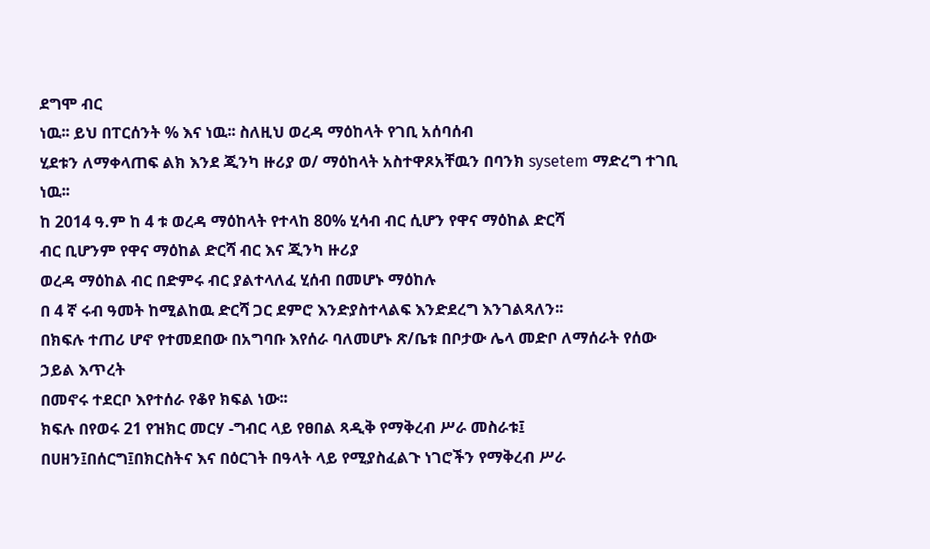ደግሞ ብር
ነዉ፡፡ ይህ በፐርሰንት % እና ነዉ፡፡ ስለዚህ ወረዳ ማዕከላት የገቢ አሰባሰብ
ሂደቱን ለማቀላጠፍ ልክ እንደ ጂንካ ዙሪያ ወ/ ማዕከላት አስተዋጾአቸዉን በባንክ sysetem ማድረግ ተገቢ ነዉ፡፡
ከ 2014 ዓ.ም ከ 4 ቱ ወረዳ ማዕከላት የተላከ 80% ሂሳብ ብር ሲሆን የዋና ማዕከል ድርሻ
ብር ቢሆንም የዋና ማዕከል ድርሻ ብር እና ጂንካ ዙሪያ
ወረዳ ማዕከል ብር በድምሩ ብር ያልተላለፈ ሂሰብ በመሆኑ ማዕከሉ
በ 4 ኛ ሩብ ዓመት ከሚልከዉ ድርሻ ጋር ደምሮ እንድያስተላልፍ እንድደረግ እንገልጻለን፡፡
በክፍሉ ተጠሪ ሆኖ የተመደበው በአግባቡ እየሰራ ባለመሆኑ ጽ/ቤቱ በቦታው ሌላ መድቦ ለማሰራት የሰው ኃይል እጥረት
በመኖሩ ተደርቦ እየተሰራ የቆየ ክፍል ነው፡፡
ክፍሉ በየወሩ 21 የዝክር መርሃ -ግብር ላይ የፀበል ጻዲቅ የማቅረብ ሥራ መስራቱ፤
በሀዘን፤በሰርግ፤በክርስትና እና በዕርገት በዓላት ላይ የሚያስፈልጉ ነገሮችን የማቅረብ ሥራ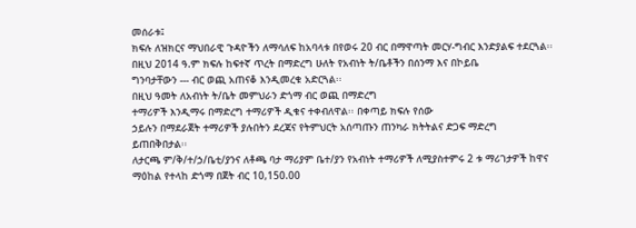መሰራቱ፤
ክፍሉ ለዝክርና ማህበራዊ ጉዳዮችን ለማሳለፍ ከአባላቱ በየወሩ 20 ብር በማዋጣት መርሃ-ግብር እንድያልፍ ተደርጓል፡፡
በዚህ 2014 ዓ.ም ክፍሉ ከፍተኛ ጥረት በማድረግ ሁለት የአብነት ት/ቤቶችን በሰንማ እና በኮይቤ
ግንባታቸውን --- ብር ወጪ አጠናቆ እንዲመረቁ አድርጓል፡፡
በዚህ ዓመት ለአብነት ት/ቤት መምህራን ድጎማ ብር ወጪ በማድረግ
ተማሪዎች እንዲማሩ በማድረግ ተማሪዎች ዲቁና ተቀብለዋል፡፡ በቀጣይ ክፍሉ የሰው
ኃይሉን በማደራጀት ተማሪዎች ያሉበትን ደረጃና የትምህርት አሰጣጡን ጠንካራ ክትትልና ድጋፍ ማድረግ
ይጠበቅበታል፡፡
ለታርጫ ም/ቅ/ተ/ኃ/ቤቲ/ያንና ለቶጫ ባታ ማሪያም ቤተ/ያን የአብነት ተማሪዎች ለሚያስተምሩ 2 ቱ ማሪገታዎች ከዋና
ማዕከል የተላከ ድጎማ በጀት ብር 10,150.00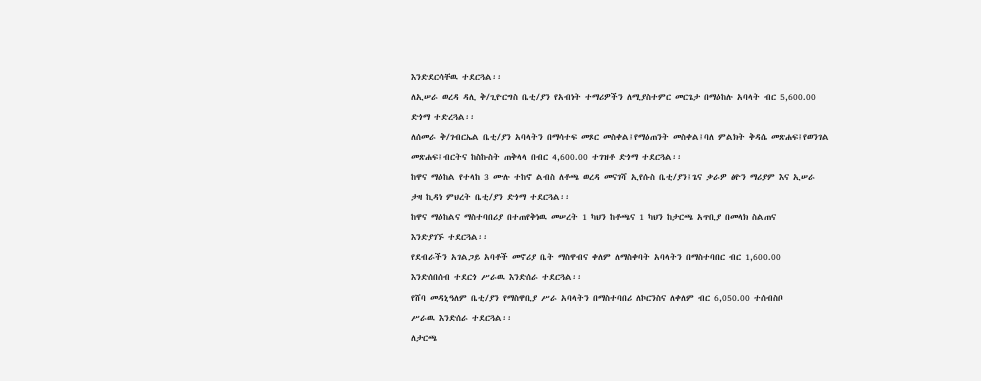እንድደርሳቸዉ ተደርጓል፡፡
ለኢሠራ ወረዳ ዳሊ ቅ/ጊዮርግስ ቤቲ/ያን የአብነት ተማሪዎችን ለሚያስተምር መርጌታ በማዕከሉ አባላት ብር 5,600.00
ድጎማ ተድረጓል፡፡
ለሰመራ ቅ/ገብርኤል ቤቲ/ያን አባላትን በማሳተፍ መጾር መስቀል፤የማዕጠንት መስቀል፤ባለ ምልክት ቅዳሴ መጽሐፍ፤የወንገል
መጽሐፍ፤ብርትና ከስኩስት ጠቅላላ በብር 4,600.00 ተገዝቶ ድጎማ ተደርጓል፡፡
ከዋና ማዕከል የተላከ 3 ሙሉ ተከኖ ልብስ ለቶጫ ወረዳ መናገሻ ኢየሱስ ቤቲ/ያን፤ጌና ቃራዎ ፅዮን ማሪያም እና ኢሠራ
ታዛ ኪዳነ ምህረት ቤቲ/ያን ድጎማ ተደርጓል፡፡
ከዋና ማዕከልና ማስተባበሪያ በተጠየቅነዉ መሠረት 1 ካህን ከቶጫና 1 ካህን ከታርጫ አጥቢያ በመላክ ስልጠና
እንድያገኙ ተደርጓል፡፡
የደብራችን አገልጋይ አባቶች መኖሪያ ቤት ማስዋብና ቀለም ለማስቀባት አባላትን በማስተባበር ብር 1,600.00
እንድሰበሰብ ተደርጎ ሥራዉ እንድሰራ ተደርጓል፡፡
የሸባ መዳኒዓለም ቤቲ/ያን የማስዋቢያ ሥራ አባላትን በማስተባበሪ ለኮርንስና ለቀለም ብር 6,050.00 ተሰብስቦ
ሥራዉ እንድሰራ ተደርጓል፡፡
ለታርጫ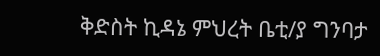ቅድስት ኪዳኔ ምህረት ቤቲ/ያ ግንባታ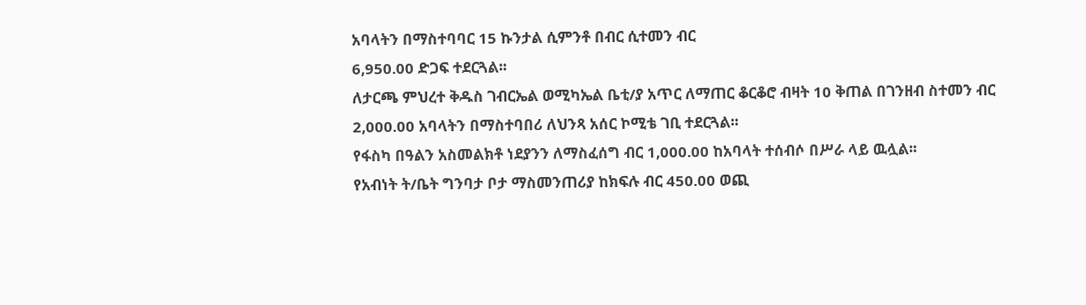አባላትን በማስተባባር 15 ኩንታል ሲምንቶ በብር ሲተመን ብር
6,950.00 ድጋፍ ተደርጓል፡፡
ለታርጫ ምህረተ ቅዱስ ገብርኤል ወሚካኤል ቤቲ/ያ አጥር ለማጠር ቆርቆሮ ብዛት 10 ቅጠል በገንዘብ ስተመን ብር
2,000.00 አባላትን በማስተባበሪ ለህንጻ አሰር ኮሚቴ ገቢ ተደርጓል፡፡
የፋስካ በዓልን አስመልክቶ ነደያንን ለማስፈሰግ ብር 1,000.00 ከአባላት ተሰብሶ በሥራ ላይ ዉሏል፡፡
የአብነት ት/ቤት ግንባታ ቦታ ማስመንጠሪያ ከክፍሉ ብር 450.00 ወጪ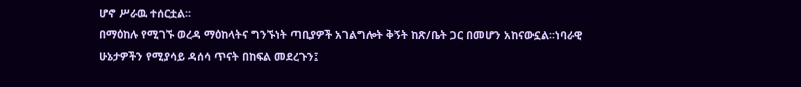ሆኖ ሥራዉ ተሰርቷል፡፡
በማዕከሉ የሚገኙ ወረዳ ማዕከላትና ግንኙነት ጣቢያዎች አገልግሎት ቅኝት ከጽ/ቤት ጋር በመሆን አከናውኗል፡፡ነባራዊ
ሁኔታዎችን የሚያሳይ ዳሰሳ ጥናት በከፍል መደረጉን፤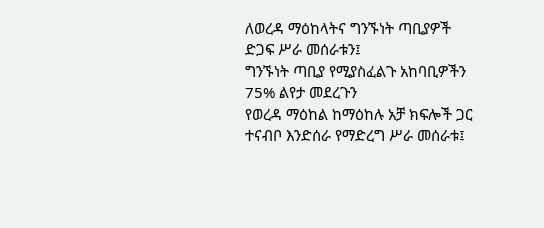ለወረዳ ማዕከላትና ግንኙነት ጣቢያዎች ድጋፍ ሥራ መሰራቱን፤
ግንኙነት ጣቢያ የሚያስፈልጉ አከባቢዎችን 75% ልየታ መደረጉን
የወረዳ ማዕከል ከማዕከሉ አቻ ክፍሎች ጋር ተናብቦ እንድሰራ የማድረግ ሥራ መሰራቱ፤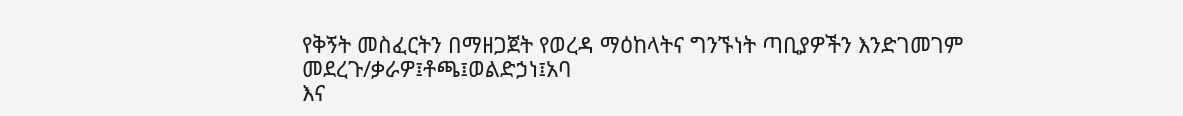የቅኝት መስፈርትን በማዘጋጀት የወረዳ ማዕከላትና ግንኙነት ጣቢያዎችን እንድገመገም መደረጉ/ቃራዎ፤ቶጫ፤ወልድኃነ፤አባ
እና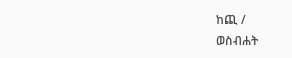ከጪ /
ወስብሐት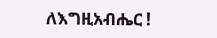ለእግዚአብሔር !